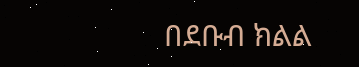በደቡብ ክልል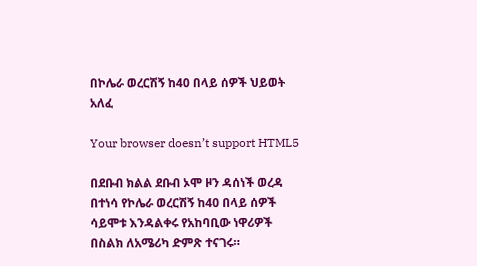በኮሌራ ወረርሽኝ ከ40 በላይ ሰዎች ህይወት አለፈ

Your browser doesn’t support HTML5

በደቡብ ክልል ደቡብ ኦሞ ዞን ዳሰነች ወረዳ በተነሳ የኮሌራ ወረርሽኝ ከ40 በላይ ሰዎች ሳይሞቱ እንዳልቀሩ የአከባቢው ነዋሪዎች በስልክ ለአሜሪካ ድምጽ ተናገሩ።